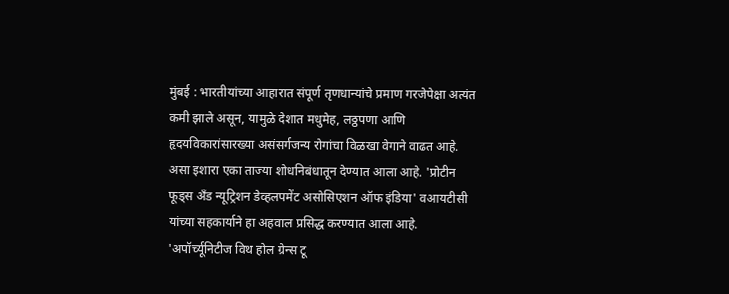मुंबई : भारतीयांच्या आहारात संपूर्ण तृणधान्यांचे प्रमाण गरजेपेक्षा अत्यंत कमी झाले असून, यामुळे देशात मधुमेह, लठ्ठपणा आणि हृदयविकारांसारख्या असंसर्गजन्य रोगांचा विळखा वेगाने वाढत आहे.
असा इशारा एका ताज्या शोधनिबंधातून देण्यात आला आहे. 'प्रोटीन फूड्स अँड न्यूट्रिशन डेव्हलपमेंट असोसिएशन ऑफ इंडिया' वआयटीसी यांच्या सहकार्याने हा अहवाल प्रसिद्ध करण्यात आला आहे.
'अपॉर्च्यूनिटीज विथ होल ग्रेन्स टू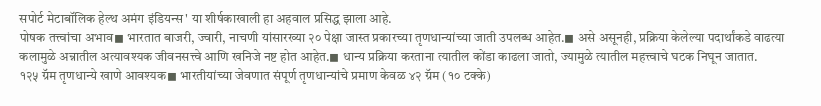सपोर्ट मेटाबॉलिक हेल्थ अमंग इंडियन्स' या शीर्षकाखाली हा अहवाल प्रसिद्ध झाला आहे.
पोषक तत्त्वांचा अभाव◼ भारतात बाजरी, ज्वारी, नाचणी यांसारख्या २० पेक्षा जास्त प्रकारच्या तृणधान्यांच्या जाती उपलब्ध आहेत.◼ असे असूनही, प्रक्रिया केलेल्या पदार्थांकडे वाढत्या कलामुळे अन्नातील अत्यावश्यक जीवनसत्त्वे आणि खनिजे नष्ट होत आहेत.◼ धान्य प्रक्रिया करताना त्यातील कोंडा काढला जातो, ज्यामुळे त्यातील महत्त्वाचे घटक निघून जातात.
१२५ ग्रॅम तृणधान्ये खाणे आवश्यक◼ भारतीयांच्या जेवणात संपूर्ण तृणधान्यांचे प्रमाण केवळ ४२ ग्रॅम (१० टक्के)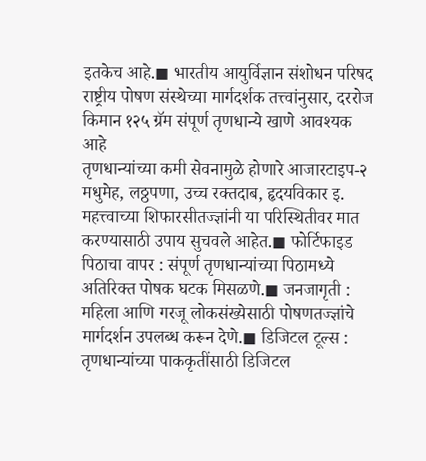इतकेच आहे.◼ भारतीय आयुर्विज्ञान संशोधन परिषद राष्ट्रीय पोषण संस्थेच्या मार्गदर्शक तत्त्वांनुसार, दररोज किमान १२५ ग्रॅम संपूर्ण तृणधान्ये खाणे आवश्यक आहे
तृणधान्यांच्या कमी सेवनामुळे होणारे आजारटाइप-२ मधुमेह, लठ्ठपणा, उच्च रक्तदाब, हृदयविकार इ.
महत्त्वाच्या शिफारसीतज्ज्ञांनी या परिस्थितीवर मात करण्यासाठी उपाय सुचवले आहेत.◼ फोर्टिफाइड पिठाचा वापर : संपूर्ण तृणधान्यांच्या पिठामध्ये अतिरिक्त पोषक घटक मिसळणे.◼ जनजागृती : महिला आणि गरजू लोकसंख्येसाठी पोषणतज्ज्ञांचे मार्गदर्शन उपलब्ध करून देणे.◼ डिजिटल टूल्स : तृणधान्यांच्या पाककृतींसाठी डिजिटल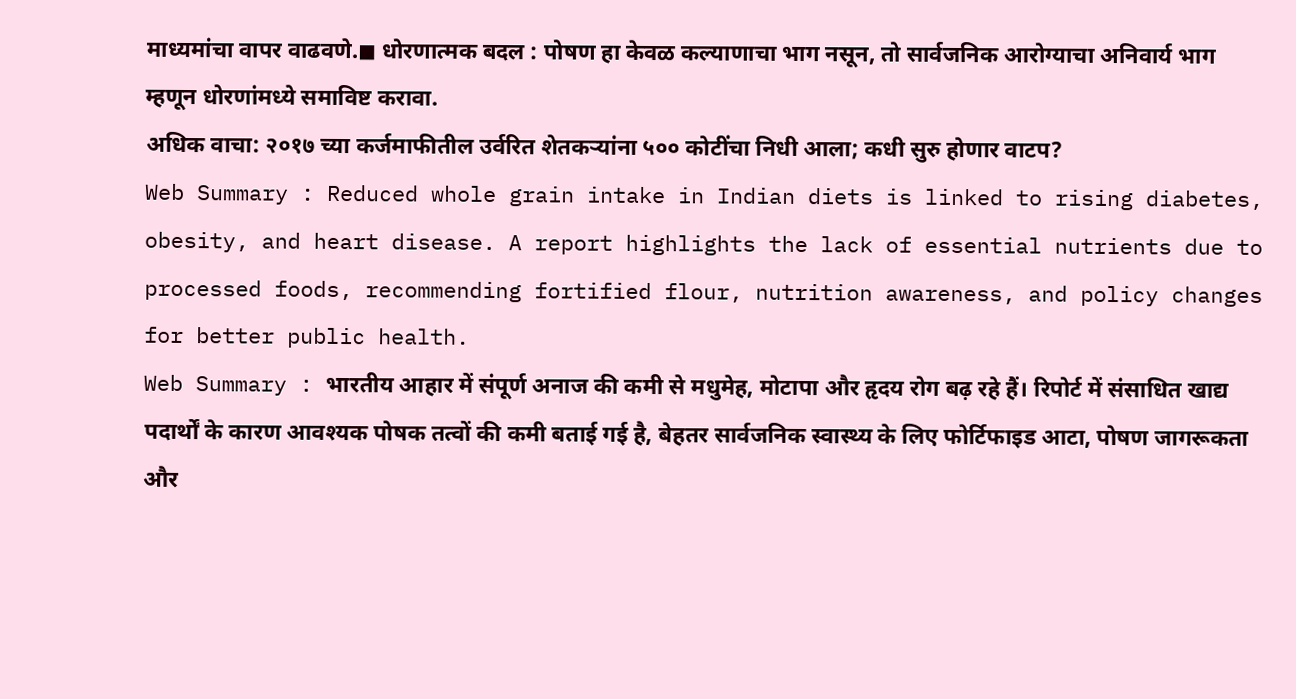माध्यमांचा वापर वाढवणे.◼ धोरणात्मक बदल : पोषण हा केवळ कल्याणाचा भाग नसून, तो सार्वजनिक आरोग्याचा अनिवार्य भाग म्हणून धोरणांमध्ये समाविष्ट करावा.
अधिक वाचा: २०१७ च्या कर्जमाफीतील उर्वरित शेतकऱ्यांना ५०० कोटींचा निधी आला; कधी सुरु होणार वाटप?
Web Summary : Reduced whole grain intake in Indian diets is linked to rising diabetes, obesity, and heart disease. A report highlights the lack of essential nutrients due to processed foods, recommending fortified flour, nutrition awareness, and policy changes for better public health.
Web Summary : भारतीय आहार में संपूर्ण अनाज की कमी से मधुमेह, मोटापा और हृदय रोग बढ़ रहे हैं। रिपोर्ट में संसाधित खाद्य पदार्थों के कारण आवश्यक पोषक तत्वों की कमी बताई गई है, बेहतर सार्वजनिक स्वास्थ्य के लिए फोर्टिफाइड आटा, पोषण जागरूकता और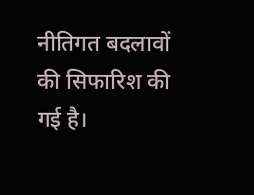नीतिगत बदलावों की सिफारिश की गई है।